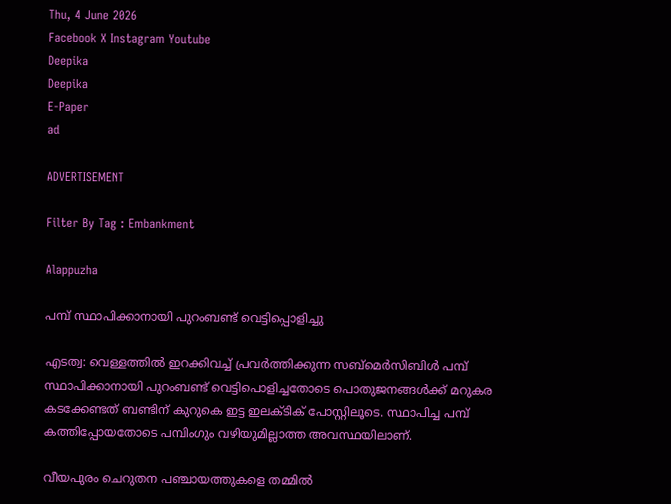Thu, 4 June 2026
Facebook X Instagram Youtube
Deepika
Deepika
E-Paper
ad

ADVERTISEMENT

Filter By Tag : Embankment

Alappuzha

പമ്പ് സ്ഥാപിക്കാനായി പുറംബണ്ട് വെട്ടിപ്പൊളിച്ചു

എടത്വ: വെള്ളത്തില്‍ ഇറക്കിവച്ച് പ്രവര്‍ത്തിക്കുന്ന സബ്‌മെര്‍സിബിള്‍ പമ്പ് സ്ഥാപിക്കാനായി പുറംബണ്ട് വെട്ടിപൊളിച്ചതോടെ പൊതുജനങ്ങള്‍ക്ക് മറുകര കടക്കേണ്ടത് ബണ്ടിന് കുറുകെ ഇട്ട ഇലക്ടിക് പോസ്റ്റിലൂടെ. സ്ഥാപിച്ച പമ്പ് കത്തിപ്പോയതോടെ പമ്പിംഗും വഴിയുമില്ലാത്ത അവസ്ഥയിലാണ്.

വീയപുരം ചെറുതന പഞ്ചായത്തുകളെ തമ്മില്‍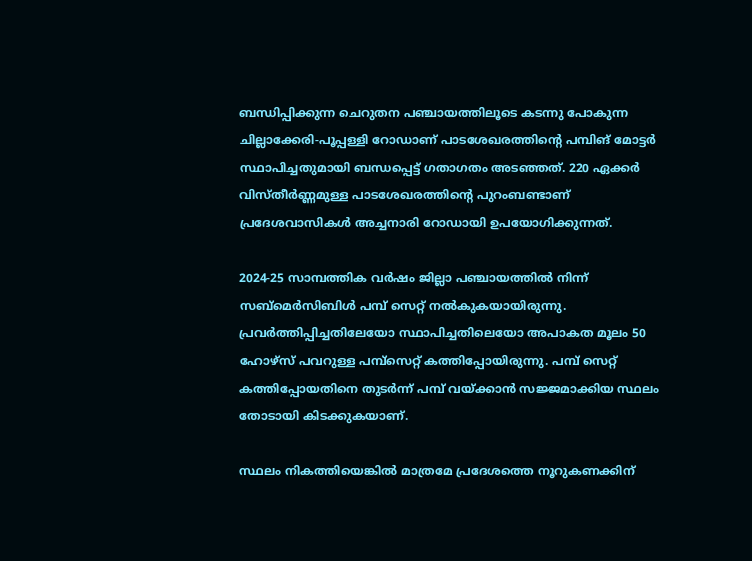ബന്ധിപ്പിക്കുന്ന ചെറുതന പഞ്ചായത്തിലൂടെ കടന്നു പോകുന്ന ചില്ലാക്കേരി-പൂപ്പള്ളി റോഡാണ് പാടശേഖരത്തിന്‍റെ പമ്പിങ് മോട്ടര്‍ സ്ഥാപിച്ചതുമായി ബന്ധപ്പെട്ട് ഗതാഗതം അടഞ്ഞത്. 220 ഏക്കര്‍ വിസ്തീര്‍ണ്ണമുള്ള പാടശേഖരത്തിന്‍റെ പുറംബണ്ടാണ് പ്രദേശവാസികള്‍ അച്ചനാരി റോഡായി ഉപയോഗിക്കുന്നത്.

2024-25 സാമ്പത്തിക വര്‍ഷം ജില്ലാ പഞ്ചായത്തില്‍ നിന്ന് സബ്‌മെര്‍സിബിള്‍ പമ്പ് സെറ്റ് നല്‍കുകയായിരുന്നു. പ്രവര്‍ത്തിപ്പിച്ചതിലേയോ സ്ഥാപിച്ചതിലെയോ അപാകത മൂലം 50 ഹോഴ്‌സ് പവറുള്ള പമ്പ്‌സെറ്റ് കത്തിപ്പോയിരുന്നു. പമ്പ് സെറ്റ് കത്തിപ്പോയതിനെ തുടര്‍ന്ന് പമ്പ് വയ്ക്കാന്‍ സജ്ജമാക്കിയ സ്ഥലം തോടായി കിടക്കുകയാണ്.

സ്ഥലം നികത്തിയെങ്കില്‍ മാത്രമേ പ്രദേശത്തെ നൂറുകണക്കിന്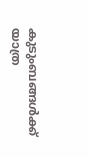കുടുംബങ്ങള്‍ക്ക് യാത്ര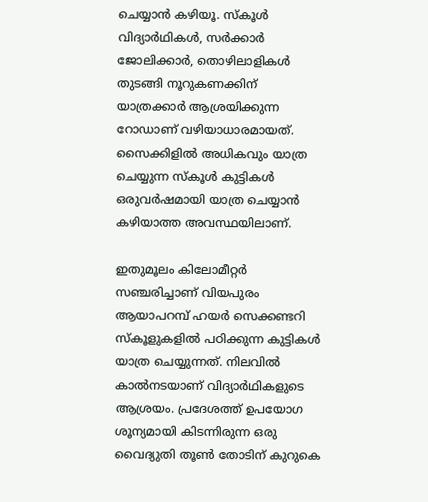ചെയ്യാന്‍ കഴിയൂ. സ്‌കൂള്‍ വിദ്യാര്‍ഥികൾ, സര്‍ക്കാര്‍ ജോലിക്കാര്‍, തൊഴിലാളികള്‍ തുടങ്ങി നൂറുകണക്കിന് യാത്രക്കാര്‍ ആശ്രയിക്കുന്ന റോഡാണ് വഴിയാധാരമായത്. സൈക്കിളില്‍ അധികവും യാത്ര ചെയ്യുന്ന സ്‌കൂള്‍ കുട്ടികള്‍ ഒരുവര്‍ഷമായി യാത്ര ചെയ്യാന്‍ കഴിയാത്ത അവസ്ഥയിലാണ്.

ഇതുമൂലം കിലോമീറ്റര്‍ സഞ്ചരിച്ചാണ് വിയപുരം ആയാപറമ്പ് ഹയര്‍ സെക്കണ്ടറി സ്‌കൂളുകളില്‍ പഠിക്കുന്ന കുട്ടികള്‍ യാത്ര ചെയ്യുന്നത്. നിലവില്‍ കാല്‍നടയാണ് വിദ്യാര്‍ഥികളുടെ ആശ്രയം. പ്രദേശത്ത് ഉപയോഗ ശൂന്യമായി കിടന്നിരുന്ന ഒരു വൈദ്യുതി തൂണ്‍ തോടിന് കുറുകെ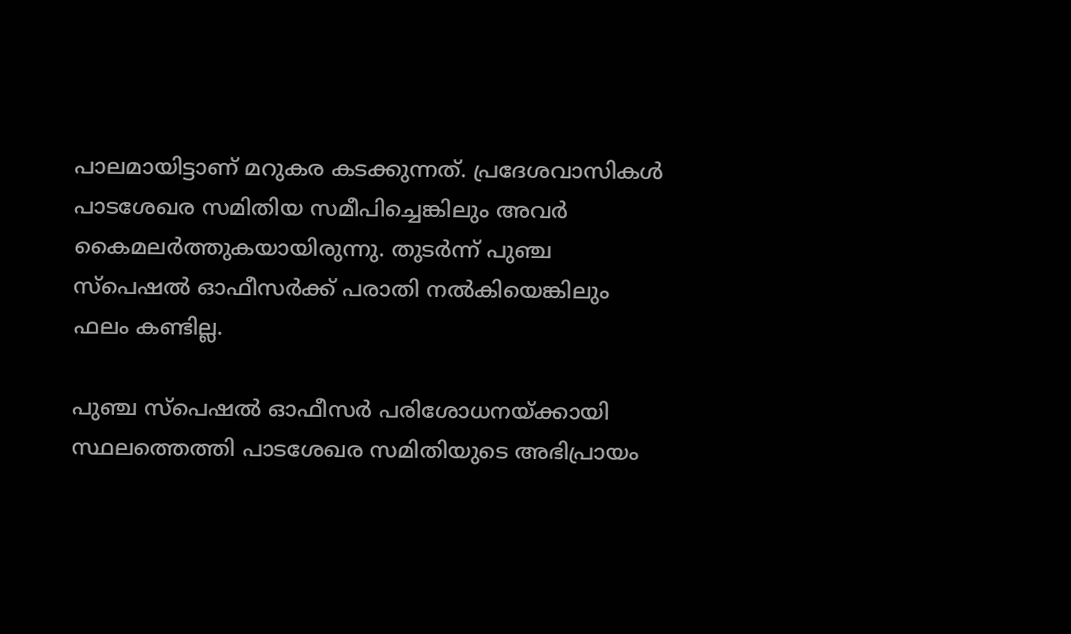പാലമായിട്ടാണ് മറുകര കടക്കുന്നത്. പ്രദേശവാസികള്‍ പാടശേഖര സമിതിയ സമീപിച്ചെങ്കിലും അവര്‍ കൈമലര്‍ത്തുകയായിരുന്നു. തുടര്‍ന്ന് പുഞ്ച സ്‌പെഷല്‍ ഓഫീസര്‍ക്ക് പരാതി നല്‍കിയെങ്കിലും ഫലം കണ്ടില്ല.

പുഞ്ച സ്‌പെഷല്‍ ഓഫീസര്‍ പരിശോധനയ്ക്കായി സ്ഥലത്തെത്തി പാടശേഖര സമിതിയുടെ അഭിപ്രായം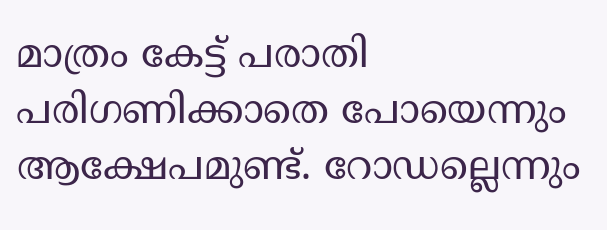മാത്രം കേട്ട് പരാതി പരിഗണിക്കാതെ പോയെന്നും ആക്ഷേപമുണ്ട്. റോഡല്ലെന്നും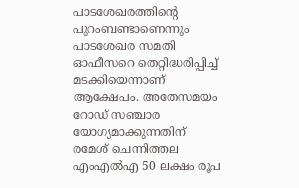പാടശേഖരത്തിന്‍റെ പുറംബണ്ടാണെന്നും പാടശേഖര സമതി ഓഫീസറെ തെറ്റിദ്ധരിപ്പിച്ച് മടക്കിയെന്നാണ് ആക്ഷേപം. അതേസമയം റോഡ് സഞ്ചാര യോഗ്യമാക്കുന്നതിന് രമേശ് ചെന്നിത്തല എംഎല്‍എ 50 ലക്ഷം രൂപ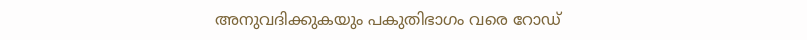അനുവദിക്കുകയും പകുതിഭാഗം വരെ റോഡ്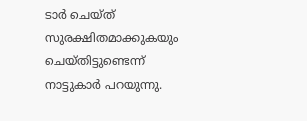ടാര്‍ ചെയ്ത് സുരക്ഷിതമാക്കുകയും ചെയ്തിട്ടുണ്ടെന്ന് നാട്ടുകാര്‍ പറയുന്നു.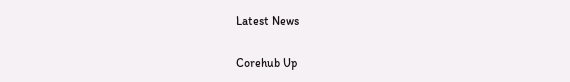Latest News

Corehub Up